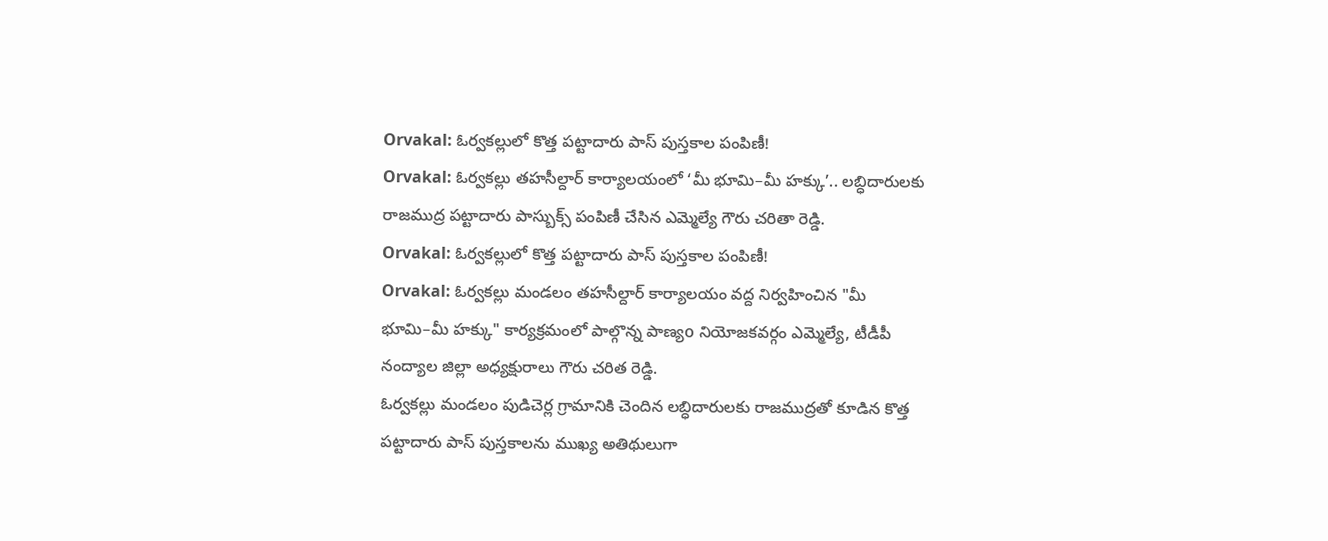Orvakal: ఓర్వకల్లులో కొత్త పట్టాదారు పాస్ పుస్తకాల పంపిణీ!
Orvakal: ఓర్వకల్లు తహసీల్దార్ కార్యాలయంలో ‘మీ భూమి–మీ హక్కు’.. లబ్ధిదారులకు రాజముద్ర పట్టాదారు పాస్బుక్స్ పంపిణీ చేసిన ఎమ్మెల్యే గౌరు చరితా రెడ్డి.
Orvakal: ఓర్వకల్లులో కొత్త పట్టాదారు పాస్ పుస్తకాల పంపిణీ!
Orvakal: ఓర్వకల్లు మండలం తహసీల్దార్ కార్యాలయం వద్ద నిర్వహించిన "మీ భూమి–మీ హక్కు" కార్యక్రమంలో పాల్గొన్న పాణ్యo నియోజకవర్గం ఎమ్మెల్యే, టీడీపీ నంద్యాల జిల్లా అధ్యక్షురాలు గౌరు చరిత రెడ్డి.
ఓర్వకల్లు మండలం పుడిచెర్ల గ్రామానికి చెందిన లబ్ధిదారులకు రాజముద్రతో కూడిన కొత్త పట్టాదారు పాస్ పుస్తకాలను ముఖ్య అతిథులుగా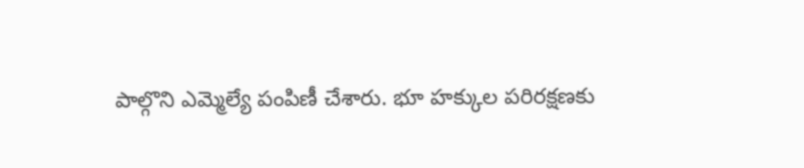పాల్గొని ఎమ్మెల్యే పంపిణీ చేశారు. భూ హక్కుల పరిరక్షణకు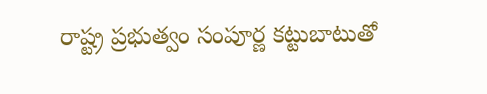రాష్ట్ర ప్రభుత్వం సంపూర్ణ కట్టుబాటుతో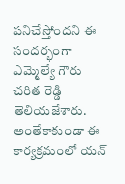పనిచేస్తోందని ఈ సందర్భంగా ఎమ్మెల్యే గౌరు చరిత రెడ్డి తెలియజేశారు.
అంతేకాకుండా ఈ కార్యక్రమంలో యన్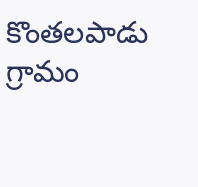కొంతలపాడు గ్రామం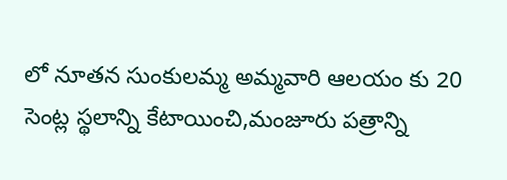లో నూతన సుంకులమ్మ అమ్మవారి ఆలయం కు 20 సెంట్ల స్థలాన్ని కేటాయించి,మంజూరు పత్రాన్ని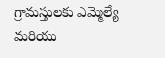గ్రామస్తులకు ఎమ్మెల్యే మరియు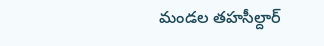మండల తహసీల్దార్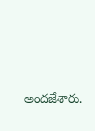అందజేశారు.